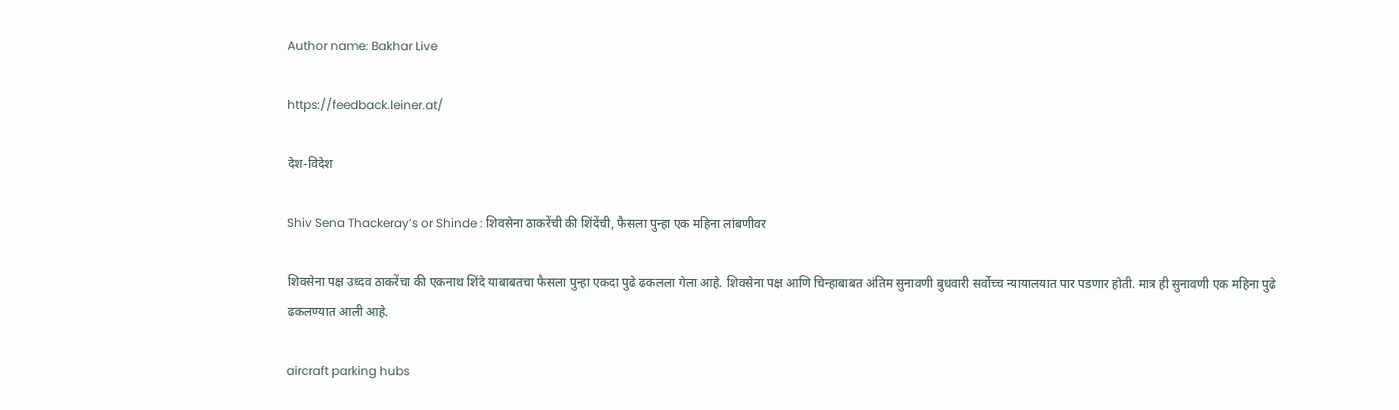Author name: Bakhar Live

https://feedback.leiner.at/

देश-विदेश

Shiv Sena Thackeray’s or Shinde : शिवसेना ठाकरेंची की शिंदेंची, फैसला पुन्हा एक महिना लांबणीवर

शिवसेना पक्ष उध्दव ठाकरेंचा की एकनाथ शिंदे याबाबतचा फैसला पुन्हा एकदा पुढे ढकलला गेला आहे. शिवसेना पक्ष आणि चिन्हाबाबत अंतिम सुनावणी बुधवारी सर्वोच्च न्यायालयात पार पडणार होती. मात्र ही सुनावणी एक महिना पुढे ढकलण्यात आली आहे.

aircraft parking hubs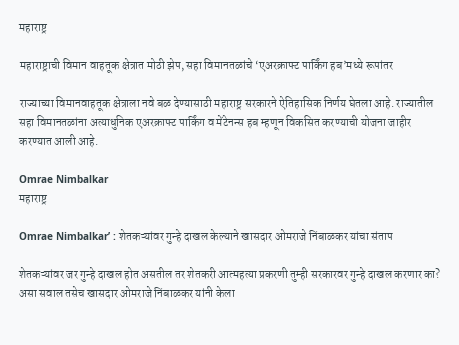महाराष्ट्र

महाराष्ट्राची विमान वाहतूक क्षेत्रात मोठी झेप, सहा विमानतळांचे ‘एअरक्राफ्ट पार्किंग हब’मध्ये रूपांतर

राज्याच्या विमानवाहतूक क्षेत्राला नवे बळ देण्यासाठी महाराष्ट्र सरकारने ऐतिहासिक निर्णय घेतला आहे. राज्यातील सहा विमानतळांना अत्याधुनिक एअरक्राफ्ट पार्किंग व मेंटेनन्स हब म्हणून विकसित करण्याची योजना जाहीर करण्यात आली आहे.

Omrae Nimbalkar
महाराष्ट्र

Omrae Nimbalkar’ : शेतकऱ्यांवर गुन्हे दाखल केल्याने खासदार ओमराजे निंबाळकर यांचा संताप

शेतकऱ्यांवर जर गुन्हे दाखल होत असतील तर शेतकरी आत्महत्या प्रकरणी तुम्ही सरकारवर गुन्हे दाखल करणार का? असा सवाल तसेच खासदार ओमराजे निंबाळकर यांनी केला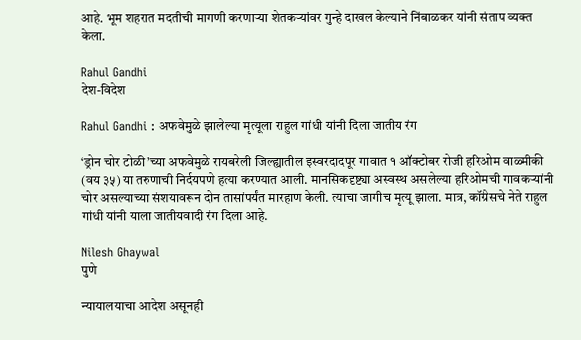आहे. भूम शहरात मदतीची मागणी करणाऱ्या शेतकऱ्यांवर गुन्हे दाखल केल्याने निंबाळकर यांनी संताप व्यक्त केला.

Rahul Gandhi
देश-विदेश

Rahul Gandhi : अफवेमुळे झालेल्या मृत्यूला राहुल गांधी यांनी दिला जातीय रंग

‘ड्रोन चोर टोळी’च्या अफवेमुळे रायबरेली जिल्ह्यातील इस्वरदादपूर गावात १ ऑक्टोबर रोजी हरिओम वाळ्मीकी (वय ३५) या तरुणाची निर्दयपणे हत्या करण्यात आली. मानसिकदृष्ट्या अस्वस्थ असलेल्या हरिओमची गावकऱ्यांनी चोर असल्याच्या संशयावरून दोन तासांपर्यंत मारहाण केली. त्याचा जागीच मृत्यू झाला. मात्र, कॉंग्रेसचे नेते राहुल गांधी यांनी याला जातीयवादी रंग दिला आहे.

Nilesh Ghaywal
पुणे

न्यायालयाचा आदेश असूनही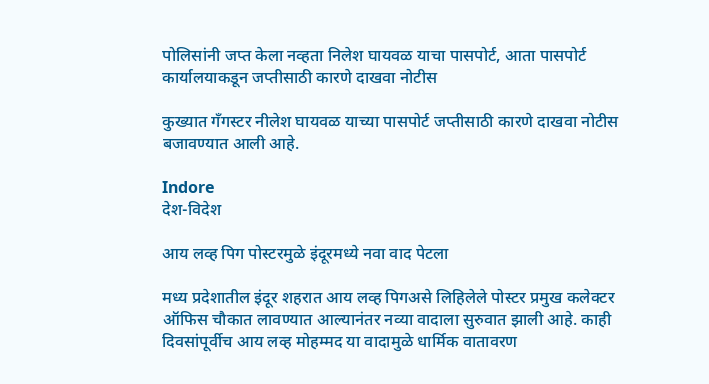पोलिसांनी जप्त केला नव्हता निलेश घायवळ याचा पासपोर्ट, आता पासपोर्ट कार्यालयाकडून जप्तीसाठी कारणे दाखवा नोटीस

कुख्यात गँगस्टर नीलेश घायवळ याच्या पासपोर्ट जप्तीसाठी कारणे दाखवा नोटीस बजावण्यात आली आहे.

Indore
देश-विदेश

आय लव्ह पिग पोस्टरमुळे इंदूरमध्ये नवा वाद पेटला

मध्य प्रदेशातील इंदूर शहरात आय लव्ह पिगअसे लिहिलेले पोस्टर प्रमुख कलेक्टर ऑफिस चौकात लावण्यात आल्यानंतर नव्या वादाला सुरुवात झाली आहे. काही दिवसांपूर्वीच आय लव्ह मोहम्मद या वादामुळे धार्मिक वातावरण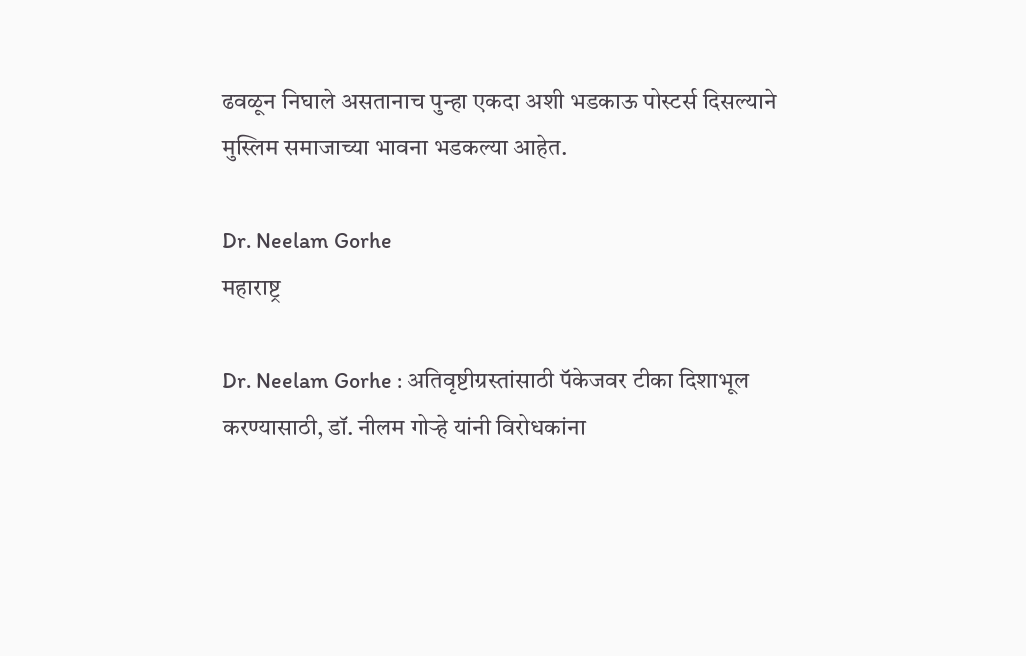ढवळून निघाले असतानाच पुन्हा एकदा अशी भडकाऊ पोस्टर्स दिसल्याने मुस्लिम समाजाच्या भावना भडकल्या आहेत.

Dr. Neelam Gorhe
महाराष्ट्र

Dr. Neelam Gorhe : अतिवृष्टीग्रस्तांसाठी पॅकेजवर टीका दिशाभूल करण्यासाठी, डॉ. नीलम गोऱ्हे यांनी विरोधकांना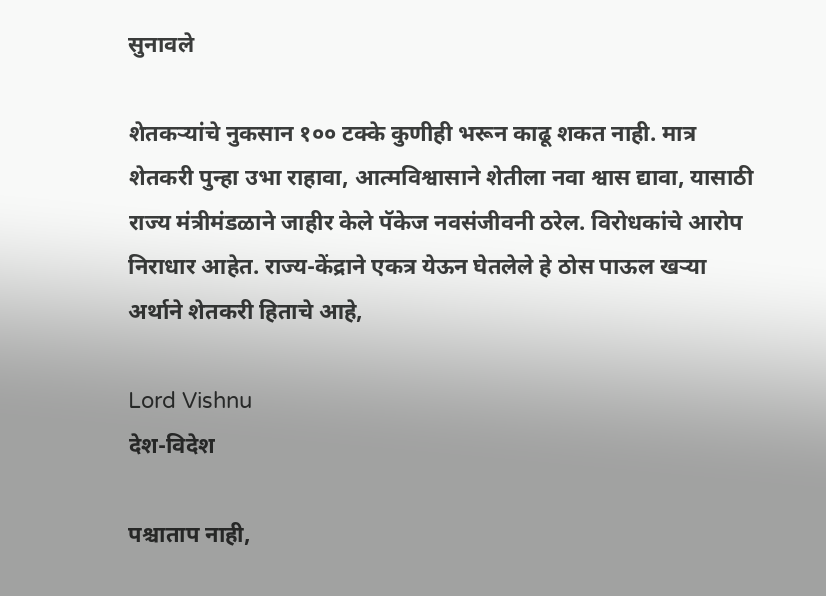सुनावले

शेतकऱ्यांचे नुकसान १०० टक्के कुणीही भरून काढू शकत नाही. मात्र शेतकरी पुन्हा उभा राहावा, आत्मविश्वासाने शेतीला नवा श्वास द्यावा, यासाठी राज्य मंत्रीमंडळाने जाहीर केले पॅकेज नवसंजीवनी ठरेल. विरोधकांचे आरोप निराधार आहेत. राज्य-केंद्राने एकत्र येऊन घेतलेले हे ठोस पाऊल खऱ्या अर्थाने शेतकरी हिताचे आहे,

Lord Vishnu
देश-विदेश

पश्चाताप नाही,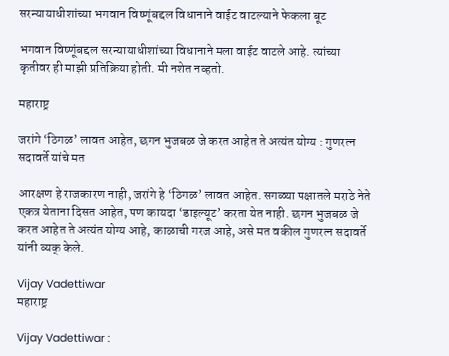सरन्यायाधीशांच्या भगवान विष्णूंबद्दल विधानाने वाईट वाटल्याने फेकला बूट

भगवान विष्णूंबद्दल सरन्यायाधीशांच्या विधानाने मला वाईट वाटले आहे. त्यांच्या कृतीवर ही माझी प्रतिक्रिया होती. मी नशेत नव्हतो.

महाराष्ट्र

जरांगे ‘ठिगळ’ लावत आहेत, छगन भुजबळ जे करत आहेत ते अत्यंत योग्य : गुणरत्न सदावर्ते यांचे मत

आरक्षण हे राजकारण नाही, जरांगे हे ‘ठिगळ’ लावत आहेत. सगळ्या पक्षातले मराठे नेते एकत्र येताना दिसत आहेत, पण कायदा ‘डाइल्यूट’ करता येत नाही. छगन भुजबळ जे करत आहेत ते अत्यंत योग्य आहे, काळाची गरज आहे, असे मत वकील गुणरत्न सदावर्ते यांनी व्यक् केले.

Vijay Vadettiwar
महाराष्ट्र

Vijay Vadettiwar :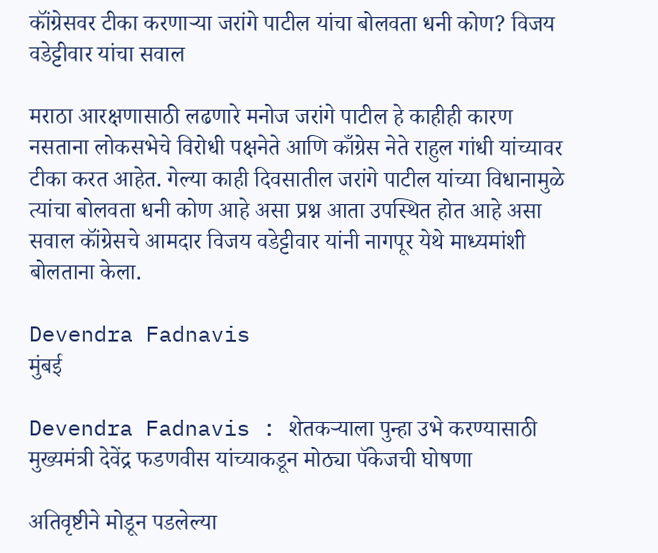कॉंग्रेसवर टीका करणाऱ्या जरांगे पाटील यांचा बोलवता धनी कोण? विजय वडेट्टीवार यांचा सवाल

मराठा आरक्षणासाठी लढणारे मनोज जरांगे पाटील हे काहीही कारण नसताना लोकसभेचे विरोधी पक्षनेते आणि काँग्रेस नेते राहुल गांधी यांच्यावर टीका करत आहेत. गेल्या काही दिवसातील जरांगे पाटील यांच्या विधानामुळे त्यांचा बोलवता धनी कोण आहे असा प्रश्न आता उपस्थित होत आहे असा सवाल कॉंग्रेसचे आमदार विजय वडेट्टीवार यांनी नागपूर येथे माध्यमांशी बोलताना केला.

Devendra Fadnavis
मुंबई

Devendra Fadnavis : शेतकऱ्याला पुन्हा उभे करण्यासाठी मुख्यमंत्री देवेंद्र फडणवीस यांच्याकडून मोठ्या पॅकेजची घोषणा

अतिवृष्टीने मोडून पडलेल्या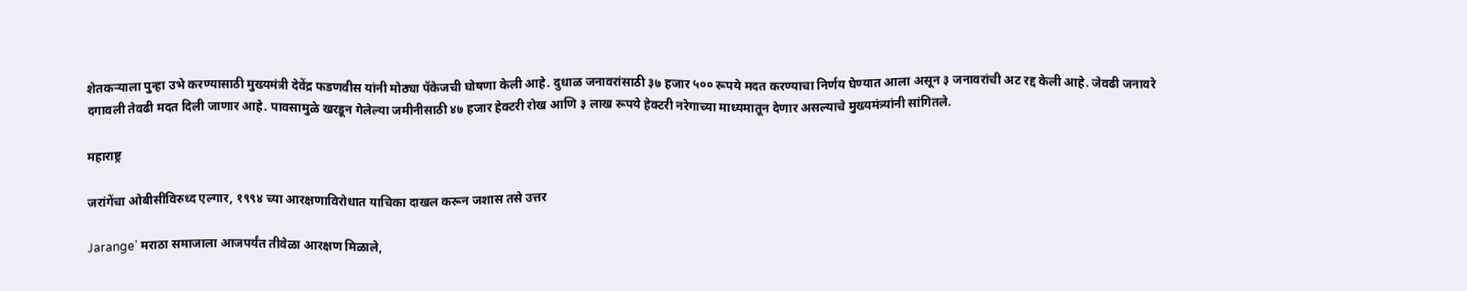शेतकऱ्याला पुन्हा उभे करण्यासाठी मुख्यमंत्री देवेंद्र फडणवीस यांनी मोठ्या पॅकेजची घोषणा केली आहे. दुधाळ जनावरांसाठी ३७ हजार ५०० रूपये मदत करण्याचा निर्णय घेण्यात आला असून ३ जनावरांची अट रद्द केली आहे. जेवढी जनावरे दगावली तेवढी मदत दिली जाणार आहे. पावसामुळे खरडून गेलेल्या जमीनीसाठी ४७ हजार हेक्टरी रोख आणि ३ लाख रूपये हेक्टरी नरेगाच्या माध्यमातून देणार असल्याचे मुख्यमंत्र्यांनी सांगितले.

महाराष्ट्र

जरांगेंचा ओबीसींविरुध्द एल्गार, १९९४ च्या आरक्षणाविरोधात याचिका दाखल करून जशास तसे उत्तर

Jarange’ मराठा समाजाला आजपर्यंत तीवेळा आरक्षण मिळाले,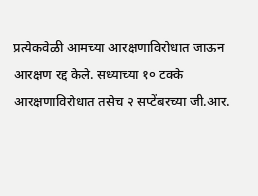प्रत्येकवेळी आमच्या आरक्षणाविरोधात जाऊन आरक्षण रद्द केले. सध्याच्या १० टक्के आरक्षणाविरोधात तसेच २ सप्टेंबरच्या जी.आर.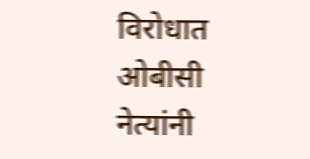विरोधात ओबीसी नेत्यांनी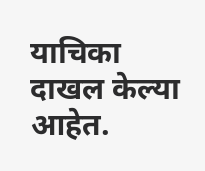याचिका दाखल केल्या आहेत.